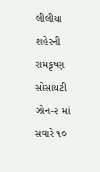લીલીયા શહેરની રામકૃષ્ણ સોસાયટી ઝોન-૨ માં સવારે ૧૦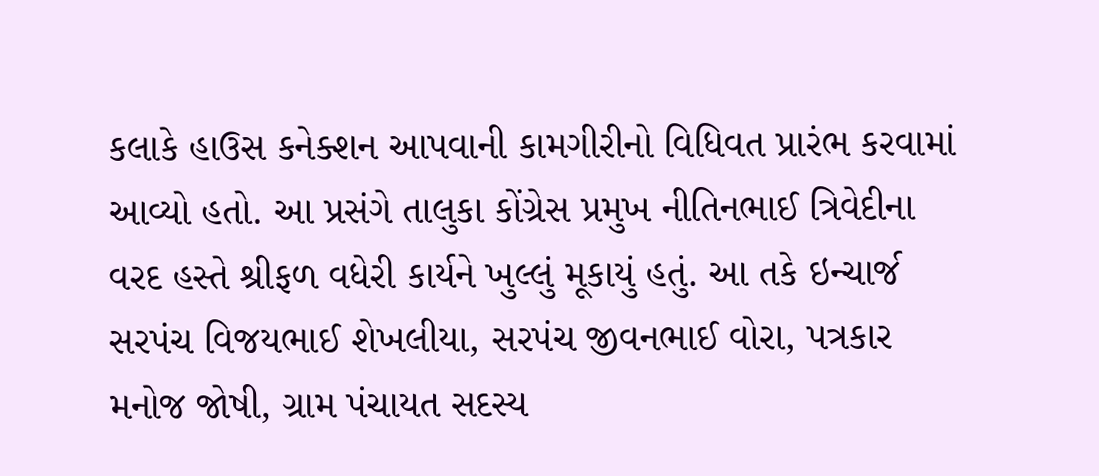કલાકે હાઉસ કનેક્શન આપવાની કામગીરીનો વિધિવત પ્રારંભ કરવામાં આવ્યો હતો. આ પ્રસંગે તાલુકા કોંગ્રેસ પ્રમુખ નીતિનભાઈ ત્રિવેદીના વરદ હસ્તે શ્રીફળ વધેરી કાર્યને ખુલ્લું મૂકાયું હતું. આ તકે ઇન્ચાર્જ સરપંચ વિજયભાઈ શેખલીયા, સરપંચ જીવનભાઈ વોરા, પત્રકાર મનોજ જોષી, ગ્રામ પંચાયત સદસ્ય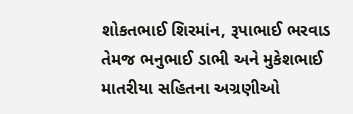શોકતભાઈ શિરમાંન, રૂપાભાઈ ભરવાડ તેમજ ભનુભાઈ ડાભી અને મુકેશભાઈ માતરીયા સહિતના અગ્રણીઓ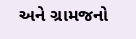અને ગ્રામજનો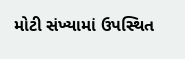મોટી સંખ્યામાં ઉપસ્થિત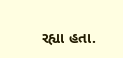રહ્યા હતા.